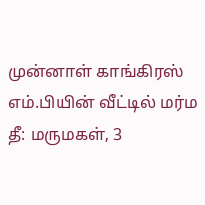முன்னாள் காங்கிரஸ் எம்.பியின் வீட்டில் மர்ம தீ: மருமகள், 3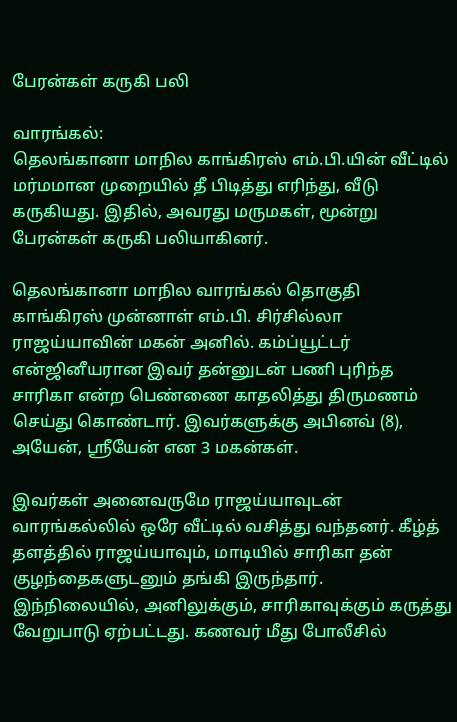பேரன்கள் கருகி பலி

வாரங்கல்:
தெலங்கானா மாநில காங்கிரஸ் எம்.பி.யின் வீட்டில் மர்மமான முறையில் தீ பிடித்து எரிந்து, வீடு கருகியது. இதில், அவரது மருமகள், மூன்று பேரன்கள் கருகி பலியாகினர்.

தெலங்கானா மாநில வாரங்கல் தொகுதி காங்கிரஸ் முன்னாள் எம்.பி. சிர்சில்லா ராஜய்யாவின் மகன் அனில். கம்ப்யூட்டர் என்ஜினீயரான இவர் தன்னுடன் பணி புரிந்த சாரிகா என்ற பெண்ணை காதலித்து திருமணம் செய்து கொண்டார். இவர்களுக்கு அபினவ் (8), அயேன், ஸ்ரீயேன் என 3 மகன்கள்.

இவர்கள் அனைவருமே ராஜய்யாவுடன் வாரங்கல்லில் ஒரே வீட்டில் வசித்து வந்தனர். கீழ்த் தளத்தில் ராஜய்யாவும், மாடியில் சாரிகா தன் குழந்தைகளுடனும் தங்கி இருந்தார். இந்நிலையில், அனிலுக்கும், சாரிகாவுக்கும் கருத்து வேறுபாடு ஏற்பட்டது. கணவர் மீது போலீசில்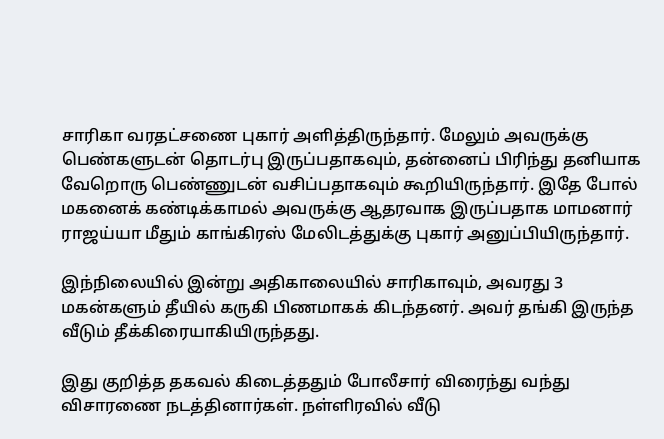சாரிகா வரதட்சணை புகார் அளித்திருந்தார். மேலும் அவருக்கு பெண்களுடன் தொடர்பு இருப்பதாகவும், தன்னைப் பிரிந்து தனியாக வேறொரு பெண்ணுடன் வசிப்பதாகவும் கூறியிருந்தார். இதே போல் மகனைக் கண்டிக்காமல் அவருக்கு ஆதரவாக இருப்பதாக மாமனார் ராஜய்யா மீதும் காங்கிரஸ் மேலிடத்துக்கு புகார் அனுப்பியிருந்தார்.

இந்நிலையில் இன்று அதிகாலையில் சாரிகாவும், அவரது 3 மகன்களும் தீயில் கருகி பிணமாகக் கிடந்தனர். அவர் தங்கி இருந்த வீடும் தீக்கிரையாகியிருந்தது.

இது குறித்த தகவல் கிடைத்ததும் போலீசார் விரைந்து வந்து விசாரணை நடத்தினார்கள். நள்ளிரவில் வீடு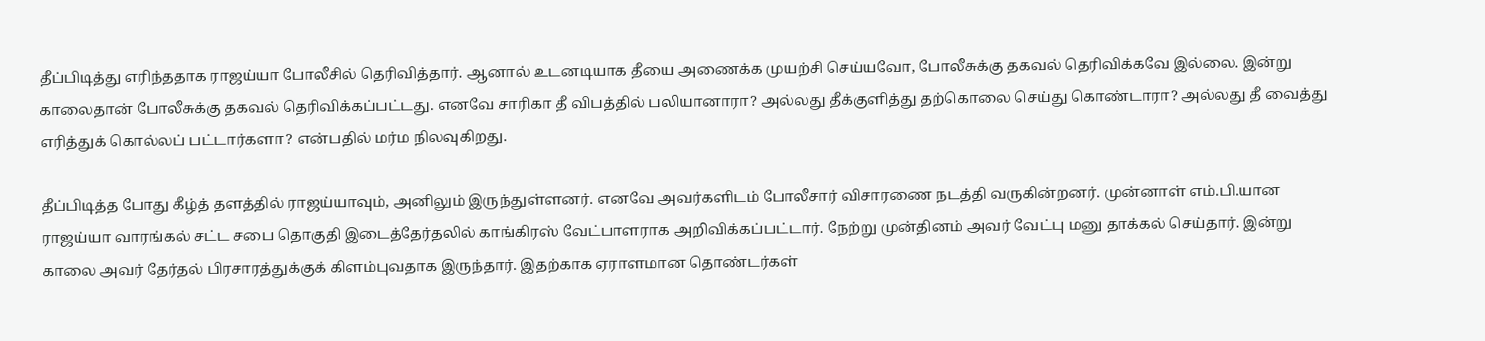தீப்பிடித்து எரிந்ததாக ராஜய்யா போலீசில் தெரிவித்தார். ஆனால் உடனடியாக தீயை அணைக்க முயற்சி செய்யவோ, போலீசுக்கு தகவல் தெரிவிக்கவே இல்லை. இன்று காலைதான் போலீசுக்கு தகவல் தெரிவிக்கப்பட்டது. எனவே சாரிகா தீ விபத்தில் பலியானாரா? அல்லது தீக்குளித்து தற்கொலை செய்து கொண்டாரா? அல்லது தீ வைத்து எரித்துக் கொல்லப் பட்டார்களா? என்பதில் மர்ம நிலவுகிறது.

தீப்பிடித்த போது கீழ்த் தளத்தில் ராஜய்யாவும், அனிலும் இருந்துள்ளனர். எனவே அவர்களிடம் போலீசார் விசாரணை நடத்தி வருகின்றனர். முன்னாள் எம்.பி.யான ராஜய்யா வாரங்கல் சட்ட சபை தொகுதி இடைத்தேர்தலில் காங்கிரஸ் வேட்பாளராக அறிவிக்கப்பட்டார். நேற்று முன்தினம் அவர் வேட்பு மனு தாக்கல் செய்தார். இன்று காலை அவர் தேர்தல் பிரசாரத்துக்குக் கிளம்புவதாக இருந்தார். இதற்காக ஏராளமான தொண்டர்கள்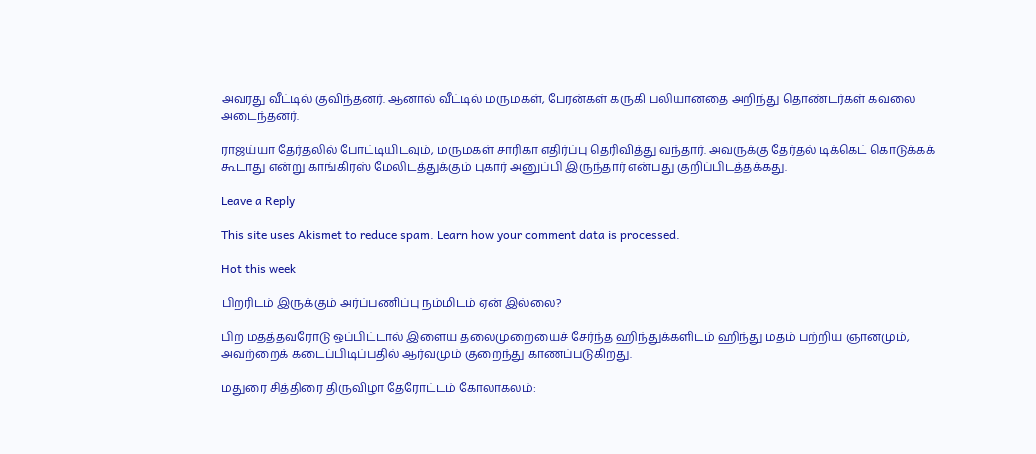அவரது வீட்டில் குவிந்தனர். ஆனால் வீட்டில் மருமகள், பேரன்கள் கருகி பலியானதை அறிந்து தொண்டர்கள் கவலை அடைந்தனர்.

ராஜய்யா தேர்தலில் போட்டியிடவும், மருமகள் சாரிகா எதிர்ப்பு தெரிவித்து வந்தார். அவருக்கு தேர்தல் டிக்கெட் கொடுக்கக் கூடாது என்று காங்கிரஸ் மேலிடத்துக்கும் புகார் அனுப்பி இருந்தார் என்பது குறிப்பிடத்தக்கது.

Leave a Reply

This site uses Akismet to reduce spam. Learn how your comment data is processed.

Hot this week

பிறரிடம் இருக்கும் அர்ப்பணிப்பு நம்மிடம் ஏன் இல்லை?

பிற மதத்தவரோடு ஒப்பிட்டால் இளைய தலைமுறையைச் சேர்ந்த ஹிந்துக்களிடம் ஹிந்து மதம் பற்றிய ஞானமும், அவற்றைக் கடைப்பிடிப்பதில் ஆர்வமும் குறைந்து காணப்படுகிறது.

மதுரை சித்திரை திருவிழா தேரோட்டம் கோலாகலம்: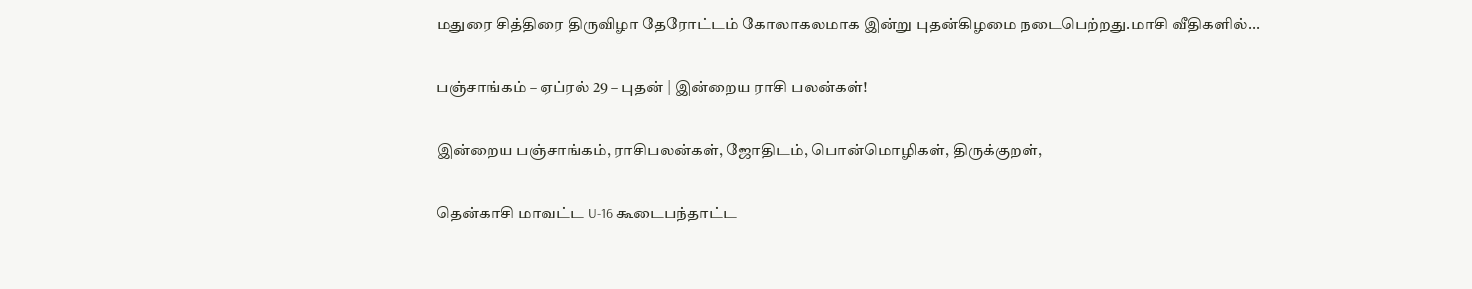மதுரை சித்திரை திருவிழா தேரோட்டம் கோலாகலமாக இன்று புதன்கிழமை நடைபெற்றது.மாசி வீதிகளில்...

பஞ்சாங்கம் – ஏப்ரல் 29 – புதன் | இன்றைய ராசி பலன்கள்!

இன்றைய பஞ்சாங்கம், ராசிபலன்கள், ஜோதிடம், பொன்மொழிகள், திருக்குறள்,

தென்காசி மாவட்ட U-16 கூடைபந்தாட்ட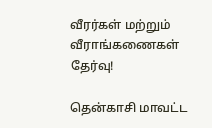வீரர்கள் மற்றும் வீராங்கணைகள் தேர்வு!

தென்காசி மாவட்ட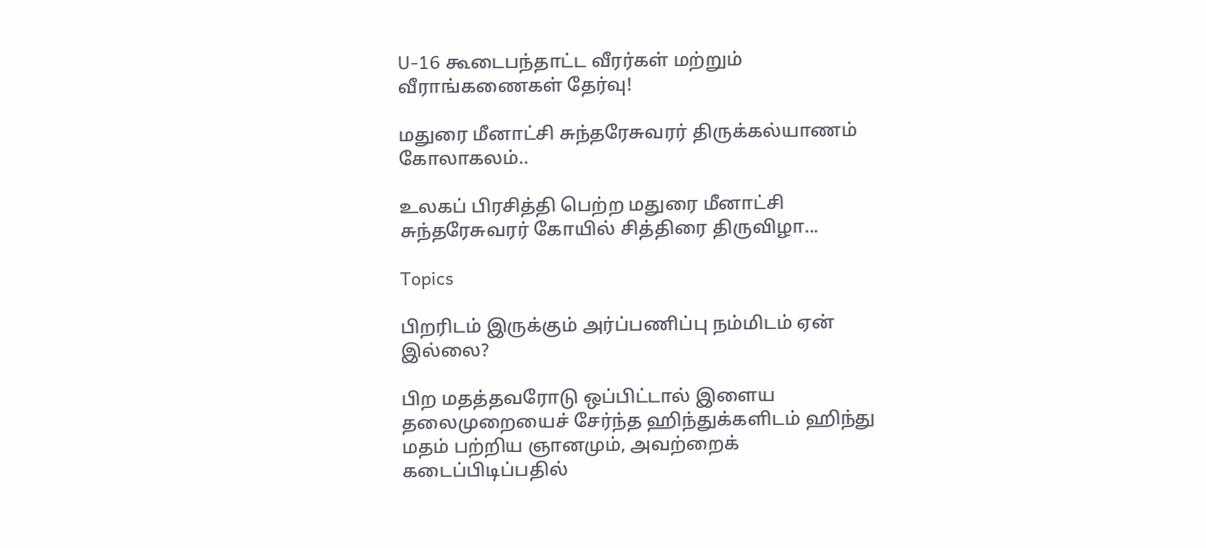U-16 கூடைபந்தாட்ட வீரர்கள் மற்றும் வீராங்கணைகள் தேர்வு!

மதுரை மீனாட்சி சுந்தரேசுவரர் திருக்கல்யாணம் கோலாகலம்..

உலகப் பிரசித்தி பெற்ற மதுரை மீனாட்சி சுந்தரேசுவரர் கோயில் சித்திரை திருவிழா...

Topics

பிறரிடம் இருக்கும் அர்ப்பணிப்பு நம்மிடம் ஏன் இல்லை?

பிற மதத்தவரோடு ஒப்பிட்டால் இளைய தலைமுறையைச் சேர்ந்த ஹிந்துக்களிடம் ஹிந்து மதம் பற்றிய ஞானமும், அவற்றைக் கடைப்பிடிப்பதில்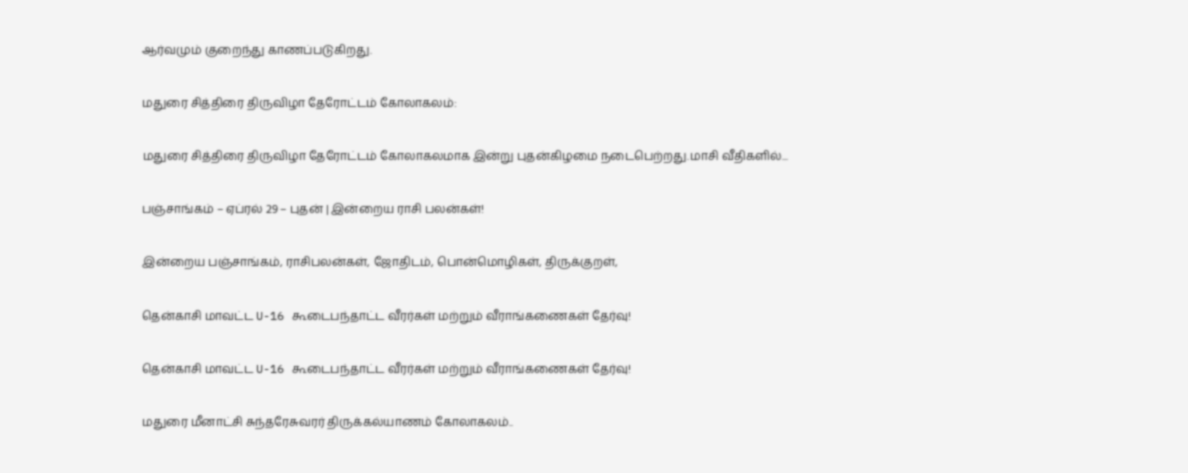ஆர்வமும் குறைந்து காணப்படுகிறது.

மதுரை சித்திரை திருவிழா தேரோட்டம் கோலாகலம்:

மதுரை சித்திரை திருவிழா தேரோட்டம் கோலாகலமாக இன்று புதன்கிழமை நடைபெற்றது.மாசி வீதிகளில்...

பஞ்சாங்கம் – ஏப்ரல் 29 – புதன் | இன்றைய ராசி பலன்கள்!

இன்றைய பஞ்சாங்கம், ராசிபலன்கள், ஜோதிடம், பொன்மொழிகள், திருக்குறள்,

தென்காசி மாவட்ட U-16 கூடைபந்தாட்ட வீரர்கள் மற்றும் வீராங்கணைகள் தேர்வு!

தென்காசி மாவட்ட U-16 கூடைபந்தாட்ட வீரர்கள் மற்றும் வீராங்கணைகள் தேர்வு!

மதுரை மீனாட்சி சுந்தரேசுவரர் திருக்கல்யாணம் கோலாகலம்..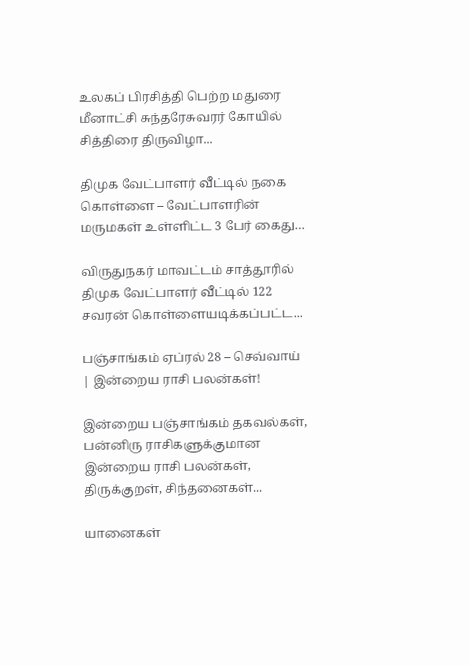உலகப் பிரசித்தி பெற்ற மதுரை மீனாட்சி சுந்தரேசுவரர் கோயில் சித்திரை திருவிழா...

திமுக வேட்பாளர் வீட்டில் நகை கொள்ளை – வேட்பாளரின் மருமகள் உள்ளிட்ட 3 பேர் கைது…

விருதுநகர் மாவட்டம் சாத்தூரில் திமுக வேட்பாளர் வீட்டில் 122 சவரன் கொள்ளையடிக்கப்பட்ட...

பஞ்சாங்கம் ஏப்ரல் 28 – செவ்வாய் | இன்றைய ராசி பலன்கள்!

இன்றைய பஞ்சாங்கம் தகவல்கள், பன்னிரு ராசிகளுக்குமான இன்றைய ராசி பலன்கள், திருக்குறள், சிந்தனைகள்...

யானைகள்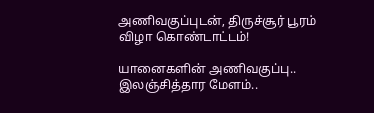அணிவகுப்புடன், திருச்சூர் பூரம் விழா கொண்டாட்டம்!

யானைகளின் அணிவகுப்பு.. இலஞ்சித்தார மேளம்..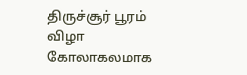திருச்சூர் பூரம் விழா கோலாகலமாக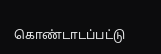கொண்டாடப்பட்டு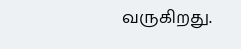வருகிறது.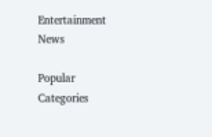Entertainment News

Popular Categories